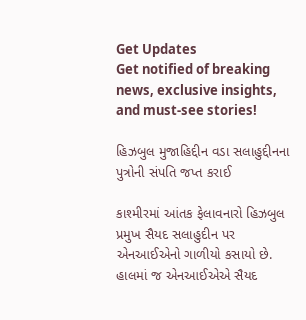Get Updates
Get notified of breaking news, exclusive insights, and must-see stories!

હિઝબુલ મુજાહિદ્દીન વડા સલાહુદ્દીનના પુત્રોની સંપતિ જપ્ત કરાઈ

કાશ્મીરમાં આંતક ફેલાવનારો હિઝબુલ પ્રમુખ સૈયદ સલાહુદીન પર એનઆઈએનો ગાળીયો કસાયો છે. હાલમાં જ એનઆઈએએ સૈયદ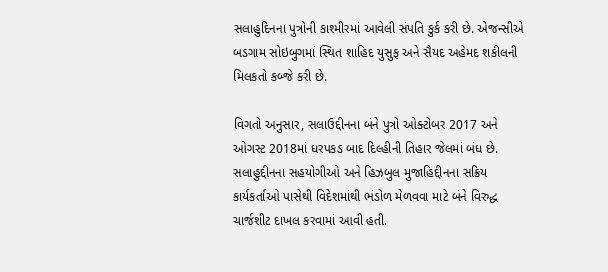સલાહુદિનના પુત્રોની કાશ્મીરમાં આવેલી સંપતિ કુર્ક કરી છે. એજન્સીએ બડગામ સોઇબુગમાં સ્થિત શાહિદ યુસુફ અને સૈયદ અહેમદ શકીલની મિલકતો કબ્જે કરી છે.

વિગતો અનુસાર, સલાઉદ્દીનના બંને પુત્રો ઓક્ટોબર 2017 અને ઓગસ્ટ 2018માં ધરપકડ બાદ દિલ્હીની તિહાર જેલમાં બંધ છે. સલાહુદ્દીનના સહયોગીઓ અને હિઝબુલ મુજાહિદ્દીનના સક્રિય કાર્યકર્તાઓ પાસેથી વિદેશમાંથી ભંડોળ મેળવવા માટે બંને વિરુદ્ધ ચાર્જશીટ દાખલ કરવામાં આવી હતી.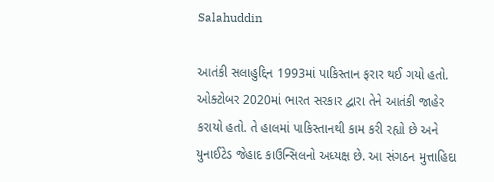Salahuddin

આતંકી સલાહુદ્દિન 1993માં પાકિસ્તાન ફરાર થઈ ગયો હતો. ઓક્ટોબર 2020માં ભારત સરકાર દ્વારા તેને આતંકી જાહેર કરાયો હતો. તે હાલમાં પાકિસ્તાનથી કામ કરી રહ્યો છે અને યુનાઈટેડ જેહાદ કાઉન્સિલનો અધ્યક્ષ છે. આ સંગઠન મુત્તાહિદા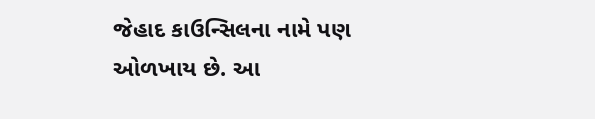જેહાદ કાઉન્સિલના નામે પણ ઓળખાય છે. આ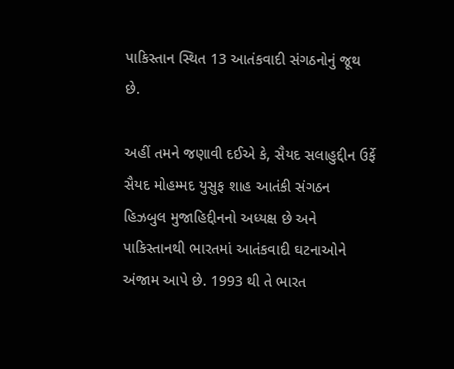પાકિસ્તાન સ્થિત 13 આતંકવાદી સંગઠનોનું જૂથ છે.

અહીં તમને જણાવી દઈએ કે, સૈયદ સલાહુદ્દીન ઉર્ફે સૈયદ મોહમ્મદ યુસુફ શાહ આતંકી સંગઠન હિઝબુલ મુજાહિદ્દીનનો અધ્યક્ષ છે અને પાકિસ્તાનથી ભારતમાં આતંકવાદી ઘટનાઓને અંજામ આપે છે. 1993 થી તે ભારત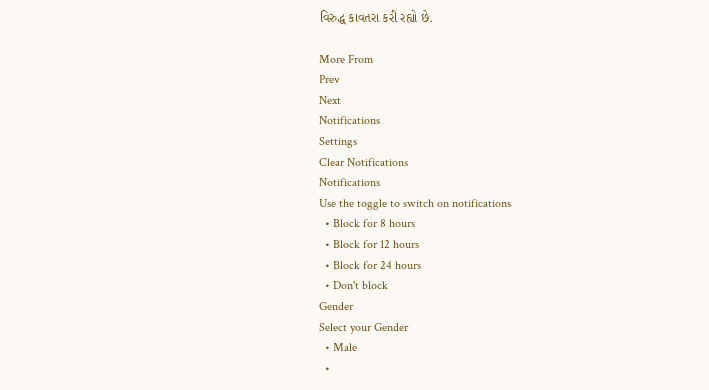વિરુદ્ધ કાવતરા કરી રહ્યો છે.

More From
Prev
Next
Notifications
Settings
Clear Notifications
Notifications
Use the toggle to switch on notifications
  • Block for 8 hours
  • Block for 12 hours
  • Block for 24 hours
  • Don't block
Gender
Select your Gender
  • Male
  •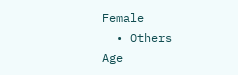Female
  • Others
Age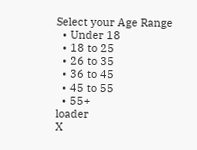Select your Age Range
  • Under 18
  • 18 to 25
  • 26 to 35
  • 36 to 45
  • 45 to 55
  • 55+
loader
X